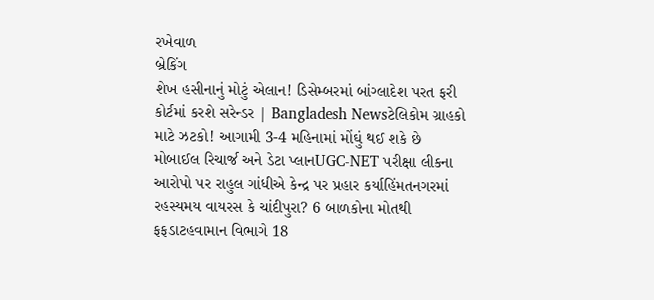રખેવાળ
બ્રેકિંગ
શેખ હસીનાનું મોટું એલાન! ડિસેમ્બરમાં બાંગ્લાદેશ પરત ફરી કોર્ટમાં કરશે સરેન્ડર | Bangladesh Newsટેલિકોમ ગ્રાહકો માટે ઝટકો! આગામી 3-4 મહિનામાં મોંઘું થઈ શકે છે મોબાઈલ રિચાર્જ અને ડેટા પ્લાનUGC-NET પરીક્ષા લીકના આરોપો પર રાહુલ ગાંધીએ કેન્દ્ર પર પ્રહાર કર્યાહિંમતનગરમાં રહસ્યમય વાયરસ કે ચાંદીપુરા? 6 બાળકોના મોતથી ફફડાટહવામાન વિભાગે 18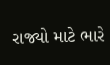રાજ્યો માટે ભારે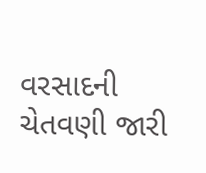વરસાદની ચેતવણી જારી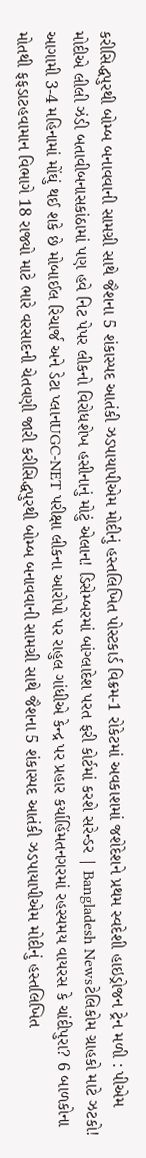કરીસિદ્ધપુરથી બોમ્બ બનાવવાની સામગ્રી સાથે જૈશના 5 શંકાસ્પદ આતંકી ઝડપાયાપીએમ મોદીનું હસ્તલિખિત પોસ્ટકાર્ડ વિક્રમ-1 રોકેટમાં અવકાશમાં જશેદેશને પ્રથમ સ્વદેશી હાઇડ્રોજન ટ્રેન મળી : પીએમ મોદીએ લીલી ઝંડી બતાવીબનાસકાંઠામાં પણ હવે નિટ પેપર લીકનો વિરોધશેખ હસીનાનું મોટું એલાન! ડિસેમ્બરમાં બાંગ્લાદેશ પરત ફરી કોર્ટમાં કરશે સરેન્ડર | Bangladesh Newsટેલિકોમ ગ્રાહકો માટે ઝટકો! આગામી 3-4 મહિનામાં મોંઘું થઈ શકે છે મોબાઈલ રિચાર્જ અને ડેટા પ્લાનUGC-NET પરીક્ષા લીકના આરોપો પર રાહુલ ગાંધીએ કેન્દ્ર પર પ્રહાર કર્યાહિંમતનગરમાં રહસ્યમય વાયરસ કે ચાંદીપુરા? 6 બાળકોના મોતથી ફફડાટહવામાન વિભાગે 18 રાજ્યો માટે ભારે વરસાદની ચેતવણી જારી કરીસિદ્ધપુરથી બોમ્બ બનાવવાની સામગ્રી સાથે જૈશના 5 શંકાસ્પદ આતંકી ઝડપાયાપીએમ મોદીનું હસ્તલિખિત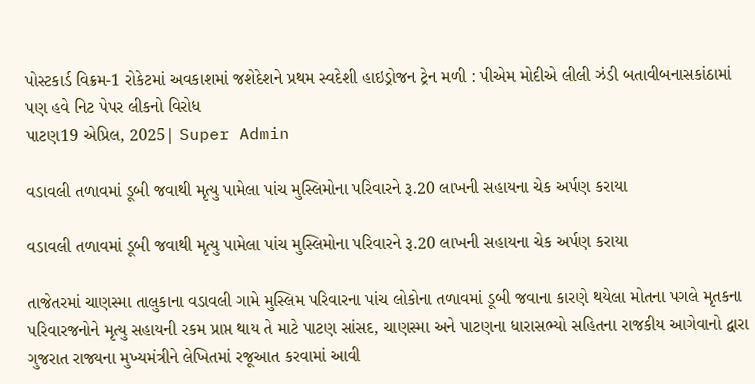પોસ્ટકાર્ડ વિક્રમ-1 રોકેટમાં અવકાશમાં જશેદેશને પ્રથમ સ્વદેશી હાઇડ્રોજન ટ્રેન મળી : પીએમ મોદીએ લીલી ઝંડી બતાવીબનાસકાંઠામાં પણ હવે નિટ પેપર લીકનો વિરોધ
પાટણ19 એપ્રિલ, 2025| Super Admin

વડાવલી તળાવમાં ડૂબી જવાથી મૃત્યુ પામેલા પાંચ મુસ્લિમોના પરિવારને રૂ.20 લાખની સહાયના ચેક અર્પણ કરાયા

વડાવલી તળાવમાં ડૂબી જવાથી મૃત્યુ પામેલા પાંચ મુસ્લિમોના પરિવારને રૂ.20 લાખની સહાયના ચેક અર્પણ કરાયા

તાજેતરમાં ચાણસ્મા તાલુકાના વડાવલી ગામે મુસ્લિમ પરિવારના પાંચ લોકોના તળાવમાં ડૂબી જવાના કારણે થયેલા મોતના પગલે મૃતકના પરિવારજનોને મૃત્યુ સહાયની રકમ પ્રાપ્ત થાય તે માટે પાટણ સાંસદ, ચાણસ્મા અને પાટણના ધારાસભ્યો સહિતના રાજકીય આગેવાનો દ્વારા ગુજરાત રાજ્યના મુખ્યમંત્રીને લેખિતમાં રજૂઆત કરવામાં આવી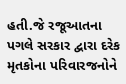હતી.જે રજૂઆતના પગલે સરકાર દ્વારા દરેક મૃતકોના પરિવારજનોને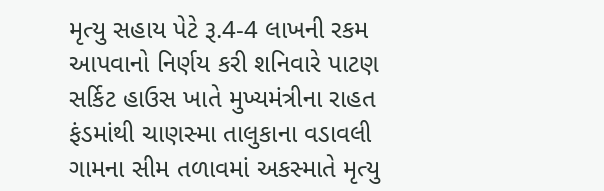મૃત્યુ સહાય પેટે રૂ.4-4 લાખની રકમ આપવાનો નિર્ણય કરી શનિવારે પાટણ સર્કિટ હાઉસ ખાતે મુખ્યમંત્રીના રાહત ફંડમાંથી ચાણસ્મા તાલુકાના વડાવલી ગામના સીમ તળાવમાં અકસ્માતે મૃત્યુ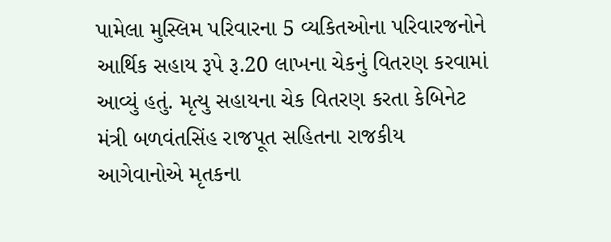પામેલા મુસ્લિમ પરિવારના 5 વ્યકિતઓના પરિવારજનોને આર્થિક સહાય રૂપે રૂ.20 લાખના ચેકનું વિતરણ કરવામાં આવ્યું હતું. મૃત્યુ સહાયના ચેક વિતરણ કરતા કેબિનેટ મંત્રી બળવંતસિંહ રાજપૂત સહિતના રાજકીય આગેવાનોએ મૃતકના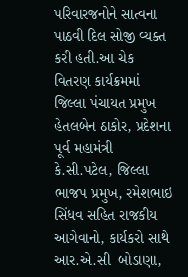પરિવારજનોને સાત્વના પાઠવી દિલ સોજી વ્યક્ત કરી હતી.આ ચેક વિતરણ કાર્યક્રમમાં જિલ્લા પંચાયત પ્રમુખ હેતલબેન ઠાકોર, પ્રદેશના પૂર્વ મહામંત્રી કે.સી.પટેલ, જિલ્લા ભાજપ પ્રમુખ, રમેશભાઇ સિંધવ સહિત રાજકીય આગેવાનો, કાર્યકરો સાથે આર.એ.સી  બોડાણા,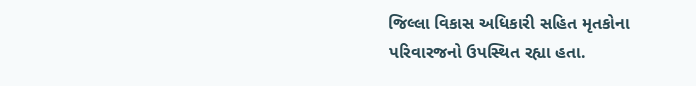જિલ્લા વિકાસ અધિકારી સહિત મૃતકોના પરિવારજનો ઉપસ્થિત રહ્યા હતા.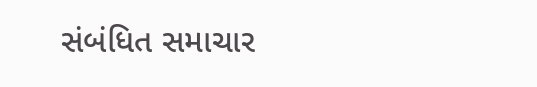સંબંધિત સમાચાર